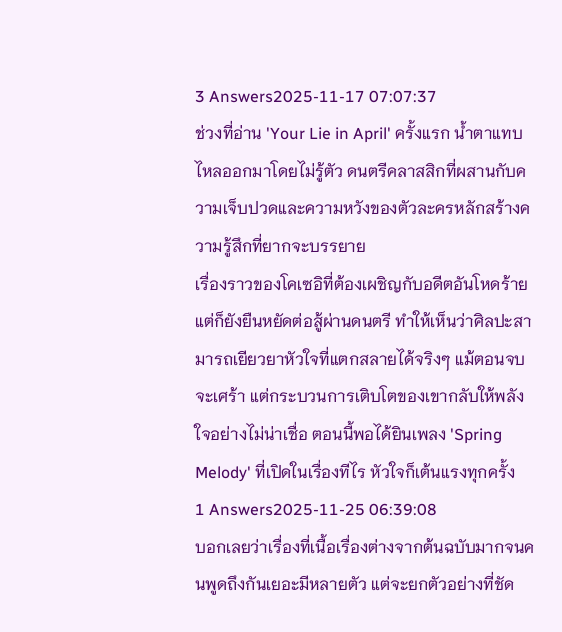3 Answers2025-11-17 07:07:37
ช่วงที่อ่าน 'Your Lie in April' ครั้งแรก น้ำตาแทบไหลออกมาโดยไม่รู้ตัว ดนตรีคลาสสิกที่ผสานกับความเจ็บปวดและความหวังของตัวละครหลักสร้างความรู้สึกที่ยากจะบรรยาย
เรื่องราวของโคเซอิที่ต้องเผชิญกับอดีตอันโหดร้าย แต่ก็ยังยืนหยัดต่อสู้ผ่านดนตรี ทำให้เห็นว่าศิลปะสามารถเยียวยาหัวใจที่แตกสลายได้จริงๆ แม้ตอนจบจะเศร้า แต่กระบวนการเติบโตของเขากลับให้พลังใจอย่างไม่น่าเชื่อ ตอนนี้พอได้ยินเพลง 'Spring Melody' ที่เปิดในเรื่องทีไร หัวใจก็เต้นแรงทุกครั้ง
1 Answers2025-11-25 06:39:08
บอกเลยว่าเรื่องที่เนื้อเรื่องต่างจากต้นฉบับมากจนคนพูดถึงกันเยอะมีหลายตัว แต่จะยกตัวอย่างที่ชัด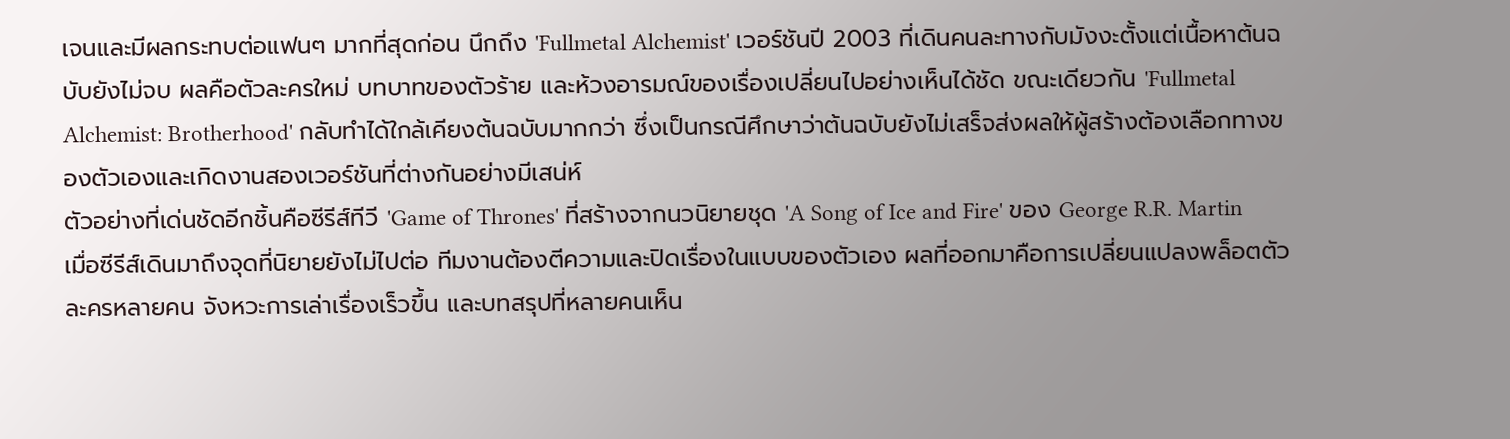เจนและมีผลกระทบต่อแฟนๆ มากที่สุดก่อน นึกถึง 'Fullmetal Alchemist' เวอร์ชันปี 2003 ที่เดินคนละทางกับมังงะตั้งแต่เนื้อหาต้นฉบับยังไม่จบ ผลคือตัวละครใหม่ บทบาทของตัวร้าย และห้วงอารมณ์ของเรื่องเปลี่ยนไปอย่างเห็นได้ชัด ขณะเดียวกัน 'Fullmetal Alchemist: Brotherhood' กลับทำได้ใกล้เคียงต้นฉบับมากกว่า ซึ่งเป็นกรณีศึกษาว่าต้นฉบับยังไม่เสร็จส่งผลให้ผู้สร้างต้องเลือกทางของตัวเองและเกิดงานสองเวอร์ชันที่ต่างกันอย่างมีเสน่ห์
ตัวอย่างที่เด่นชัดอีกชิ้นคือซีรีส์ทีวี 'Game of Thrones' ที่สร้างจากนวนิยายชุด 'A Song of Ice and Fire' ของ George R.R. Martin เมื่อซีรีส์เดินมาถึงจุดที่นิยายยังไม่ไปต่อ ทีมงานต้องตีความและปิดเรื่องในแบบของตัวเอง ผลที่ออกมาคือการเปลี่ยนแปลงพล็อตตัวละครหลายคน จังหวะการเล่าเรื่องเร็วขึ้น และบทสรุปที่หลายคนเห็น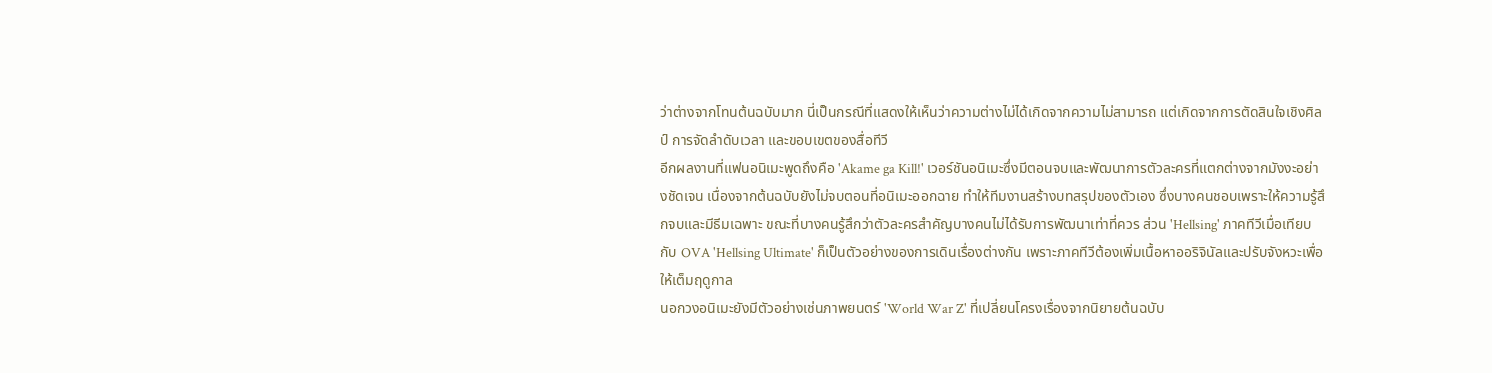ว่าต่างจากโทนต้นฉบับมาก นี่เป็นกรณีที่แสดงให้เห็นว่าความต่างไม่ได้เกิดจากความไม่สามารถ แต่เกิดจากการตัดสินใจเชิงศิลป์ การจัดลำดับเวลา และขอบเขตของสื่อทีวี
อีกผลงานที่แฟนอนิเมะพูดถึงคือ 'Akame ga Kill!' เวอร์ชันอนิเมะซึ่งมีตอนจบและพัฒนาการตัวละครที่แตกต่างจากมังงะอย่างชัดเจน เนื่องจากต้นฉบับยังไม่จบตอนที่อนิเมะออกฉาย ทำให้ทีมงานสร้างบทสรุปของตัวเอง ซึ่งบางคนชอบเพราะให้ความรู้สึกจบและมีธีมเฉพาะ ขณะที่บางคนรู้สึกว่าตัวละครสำคัญบางคนไม่ได้รับการพัฒนาเท่าที่ควร ส่วน 'Hellsing' ภาคทีวีเมื่อเทียบกับ OVA 'Hellsing Ultimate' ก็เป็นตัวอย่างของการเดินเรื่องต่างกัน เพราะภาคทีวีต้องเพิ่มเนื้อหาออริจินัลและปรับจังหวะเพื่อให้เต็มฤดูกาล
นอกวงอนิเมะยังมีตัวอย่างเช่นภาพยนตร์ 'World War Z' ที่เปลี่ยนโครงเรื่องจากนิยายต้นฉบับ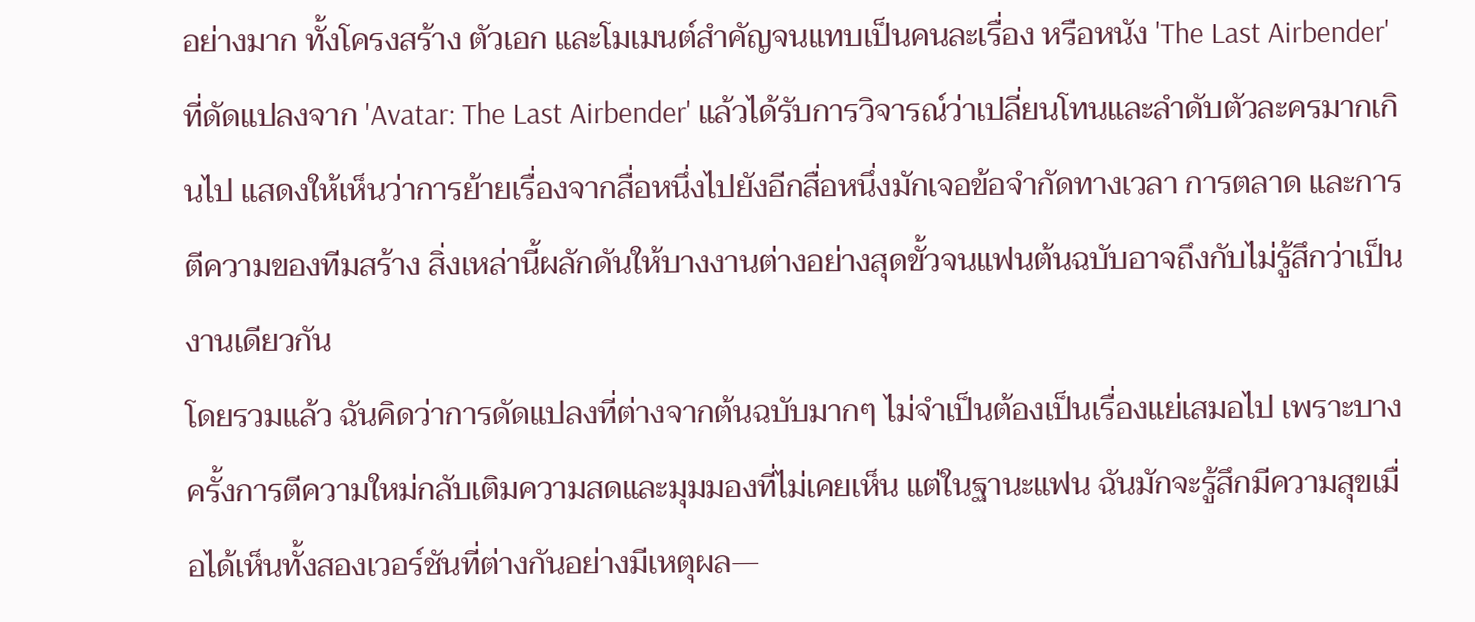อย่างมาก ทั้งโครงสร้าง ตัวเอก และโมเมนต์สำคัญจนแทบเป็นคนละเรื่อง หรือหนัง 'The Last Airbender' ที่ดัดแปลงจาก 'Avatar: The Last Airbender' แล้วได้รับการวิจารณ์ว่าเปลี่ยนโทนและลำดับตัวละครมากเกินไป แสดงให้เห็นว่าการย้ายเรื่องจากสื่อหนึ่งไปยังอีกสื่อหนึ่งมักเจอข้อจำกัดทางเวลา การตลาด และการตีความของทีมสร้าง สิ่งเหล่านี้ผลักดันให้บางงานต่างอย่างสุดขั้วจนแฟนต้นฉบับอาจถึงกับไม่รู้สึกว่าเป็นงานเดียวกัน
โดยรวมแล้ว ฉันคิดว่าการดัดแปลงที่ต่างจากต้นฉบับมากๆ ไม่จำเป็นต้องเป็นเรื่องแย่เสมอไป เพราะบางครั้งการตีความใหม่กลับเติมความสดและมุมมองที่ไม่เคยเห็น แต่ในฐานะแฟน ฉันมักจะรู้สึกมีความสุขเมื่อได้เห็นทั้งสองเวอร์ชันที่ต่างกันอย่างมีเหตุผล—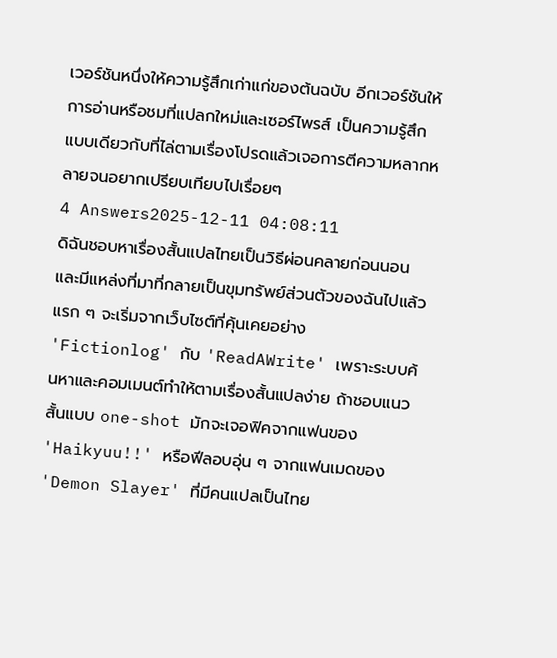เวอร์ชันหนึ่งให้ความรู้สึกเก่าแก่ของต้นฉบับ อีกเวอร์ชันให้การอ่านหรือชมที่แปลกใหม่และเซอร์ไพรส์ เป็นความรู้สึกแบบเดียวกับที่ไล่ตามเรื่องโปรดแล้วเจอการตีความหลากหลายจนอยากเปรียบเทียบไปเรื่อยๆ
4 Answers2025-12-11 04:08:11
ดิฉันชอบหาเรื่องสั้นแปลไทยเป็นวิธีผ่อนคลายก่อนนอน และมีแหล่งที่มาที่กลายเป็นขุมทรัพย์ส่วนตัวของฉันไปแล้ว
แรก ๆ จะเริ่มจากเว็บไซต์ที่คุ้นเคยอย่าง 'Fictionlog' กับ 'ReadAWrite' เพราะระบบค้นหาและคอมเมนต์ทำให้ตามเรื่องสั้นแปลง่าย ถ้าชอบแนวสั้นแบบ one-shot มักจะเจอฟิคจากแฟนของ 'Haikyuu!!' หรือฟีลอบอุ่น ๆ จากแฟนเมดของ 'Demon Slayer' ที่มีคนแปลเป็นไทย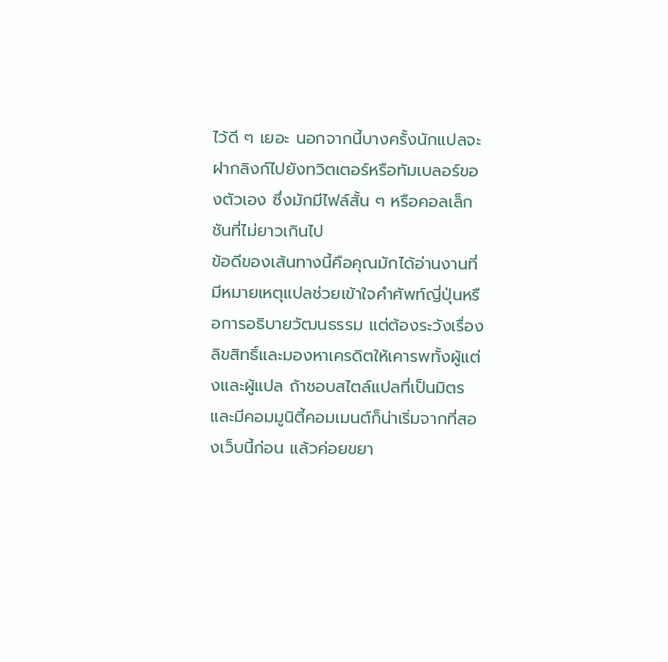ไว้ดี ๆ เยอะ นอกจากนี้บางครั้งนักแปลจะฝากลิงก์ไปยังทวิตเตอร์หรือทัมเบลอร์ของตัวเอง ซึ่งมักมีไฟล์สั้น ๆ หรือคอลเล็กชันที่ไม่ยาวเกินไป
ข้อดีของเส้นทางนี้คือคุณมักได้อ่านงานที่มีหมายเหตุแปลช่วยเข้าใจคำศัพท์ญี่ปุ่นหรือการอธิบายวัฒนธรรม แต่ต้องระวังเรื่องลิขสิทธิ์และมองหาเครดิตให้เคารพทั้งผู้แต่งและผู้แปล ถ้าชอบสไตล์แปลที่เป็นมิตรและมีคอมมูนิตี้คอมเมนต์ก็น่าเริ่มจากที่สองเว็บนี้ก่อน แล้วค่อยขยา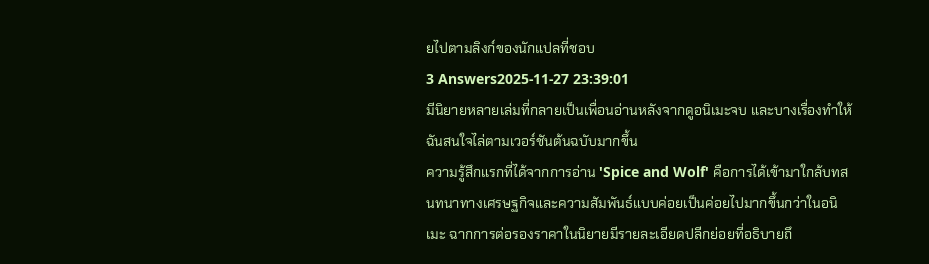ยไปตามลิงก์ของนักแปลที่ชอบ
3 Answers2025-11-27 23:39:01
มีนิยายหลายเล่มที่กลายเป็นเพื่อนอ่านหลังจากดูอนิเมะจบ และบางเรื่องทำให้ฉันสนใจไล่ตามเวอร์ชันต้นฉบับมากขึ้น
ความรู้สึกแรกที่ได้จากการอ่าน 'Spice and Wolf' คือการได้เข้ามาใกล้บทสนทนาทางเศรษฐกิจและความสัมพันธ์แบบค่อยเป็นค่อยไปมากขึ้นกว่าในอนิเมะ ฉากการต่อรองราคาในนิยายมีรายละเอียดปลีกย่อยที่อธิบายถึ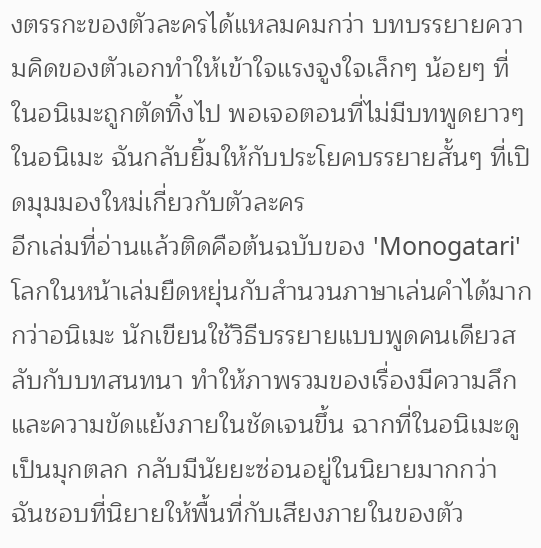งตรรกะของตัวละครได้แหลมคมกว่า บทบรรยายความคิดของตัวเอกทำให้เข้าใจแรงจูงใจเล็กๆ น้อยๆ ที่ในอนิเมะถูกตัดทิ้งไป พอเจอตอนที่ไม่มีบทพูดยาวๆ ในอนิเมะ ฉันกลับยิ้มให้กับประโยคบรรยายสั้นๆ ที่เปิดมุมมองใหม่เกี่ยวกับตัวละคร
อีกเล่มที่อ่านแล้วติดคือต้นฉบับของ 'Monogatari' โลกในหน้าเล่มยืดหยุ่นกับสำนวนภาษาเล่นคำได้มากกว่าอนิเมะ นักเขียนใช้วิธีบรรยายแบบพูดคนเดียวสลับกับบทสนทนา ทำให้ภาพรวมของเรื่องมีความลึกและความขัดแย้งภายในชัดเจนขึ้น ฉากที่ในอนิเมะดูเป็นมุกตลก กลับมีนัยยะซ่อนอยู่ในนิยายมากกว่า ฉันชอบที่นิยายให้พื้นที่กับเสียงภายในของตัว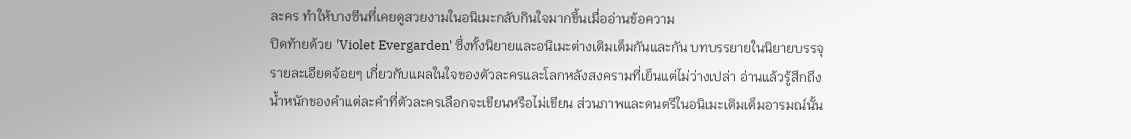ละคร ทำให้บางซีนที่เคยดูสวยงามในอนิเมะกลับกินใจมากขึ้นเมื่ออ่านข้อความ
ปิดท้ายด้วย 'Violet Evergarden' ซึ่งทั้งนิยายและอนิเมะต่างเติมเต็มกันและกัน บทบรรยายในนิยายบรรจุรายละเอียดจ้อยๆ เกี่ยวกับแผลในใจของตัวละครและโลกหลังสงครามที่เย็นแต่ไม่ว่างเปล่า อ่านแล้วรู้สึกถึงน้ำหนักของคำแต่ละคำที่ตัวละครเลือกจะเขียนหรือไม่เขียน ส่วนภาพและดนตรีในอนิเมะเติมเต็มอารมณ์นั้น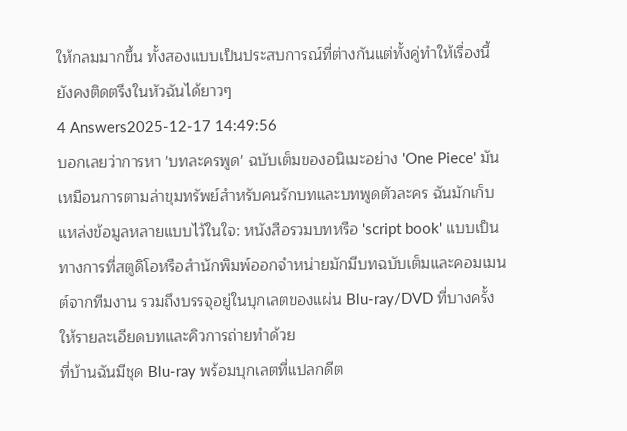ให้กลมมากขึ้น ทั้งสองแบบเป็นประสบการณ์ที่ต่างกันแต่ทั้งคู่ทำให้เรื่องนี้ยังคงติดตรึงในหัวฉันได้ยาวๆ
4 Answers2025-12-17 14:49:56
บอกเลยว่าการหา 'บทละครพูด' ฉบับเต็มของอนิเมะอย่าง 'One Piece' มันเหมือนการตามล่าขุมทรัพย์สำหรับคนรักบทและบทพูดตัวละคร ฉันมักเก็บแหล่งข้อมูลหลายแบบไว้ในใจ: หนังสือรวมบทหรือ 'script book' แบบเป็นทางการที่สตูดิโอหรือสำนักพิมพ์ออกจำหน่ายมักมีบทฉบับเต็มและคอมเมนต์จากทีมงาน รวมถึงบรรจุอยู่ในบุกเลตของแผ่น Blu-ray/DVD ที่บางครั้งให้รายละเอียดบทและคิวการถ่ายทำด้วย
ที่บ้านฉันมีชุด Blu-ray พร้อมบุกเลตที่แปลกดีต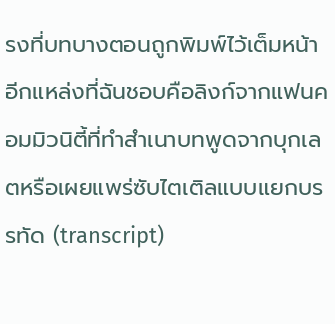รงที่บทบางตอนถูกพิมพ์ไว้เต็มหน้า อีกแหล่งที่ฉันชอบคือลิงก์จากแฟนคอมมิวนิตี้ที่ทำสำเนาบทพูดจากบุกเลตหรือเผยแพร่ซับไตเติลแบบแยกบรรทัด (transcript)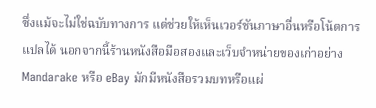ซึ่งแม้จะไม่ใช่ฉบับทางการ แต่ช่วยให้เห็นเวอร์ชันภาษาอื่นหรือโน้ตการแปลได้ นอกจากนี้ร้านหนังสือมือสองและเว็บจำหน่ายของเก่าอย่าง Mandarake หรือ eBay มักมีหนังสือรวมบทหรือแผ่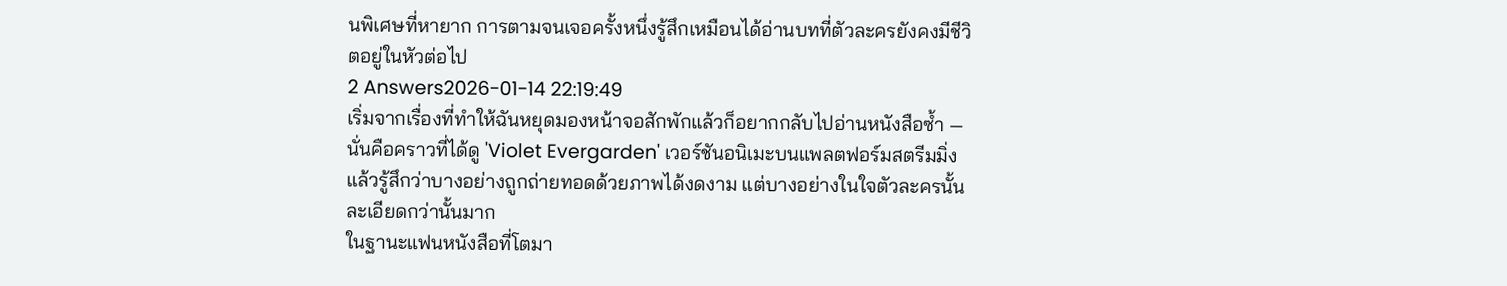นพิเศษที่หายาก การตามจนเจอครั้งหนึ่งรู้สึกเหมือนได้อ่านบทที่ตัวละครยังคงมีชีวิตอยู่ในหัวต่อไป
2 Answers2026-01-14 22:19:49
เริ่มจากเรื่องที่ทำให้ฉันหยุดมองหน้าจอสักพักแล้วก็อยากกลับไปอ่านหนังสือซ้ำ — นั่นคือคราวที่ได้ดู 'Violet Evergarden' เวอร์ชันอนิเมะบนแพลตฟอร์มสตรีมมิ่ง แล้วรู้สึกว่าบางอย่างถูกถ่ายทอดด้วยภาพได้งดงาม แต่บางอย่างในใจตัวละครนั้นละเอียดกว่านั้นมาก
ในฐานะแฟนหนังสือที่โตมา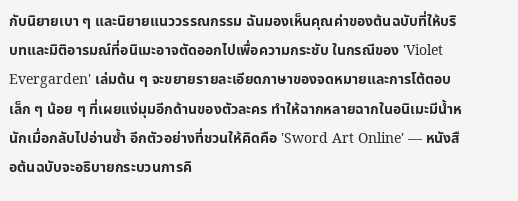กับนิยายเบา ๆ และนิยายแนววรรณกรรม ฉันมองเห็นคุณค่าของต้นฉบับที่ให้บริบทและมิติอารมณ์ที่อนิเมะอาจตัดออกไปเพื่อความกระชับ ในกรณีของ 'Violet Evergarden' เล่มต้น ๆ จะขยายรายละเอียดภาษาของจดหมายและการโต้ตอบเล็ก ๆ น้อย ๆ ที่เผยแง่มุมอีกด้านของตัวละคร ทำให้ฉากหลายฉากในอนิเมะมีน้ำหนักเมื่อกลับไปอ่านซ้ำ อีกตัวอย่างที่ชวนให้คิดคือ 'Sword Art Online' — หนังสือต้นฉบับจะอธิบายกระบวนการคิ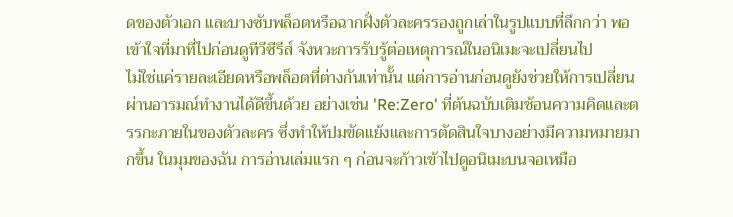ดของตัวเอก และบางซับพล็อตหรือฉากฝั่งตัวละครรองถูกเล่าในรูปแบบที่ลึกกว่า พอเข้าใจที่มาที่ไปก่อนดูทีวีซีรีส์ จังหวะการรับรู้ต่อเหตุการณ์ในอนิเมะจะเปลี่ยนไป
ไม่ใช่แค่รายละเอียดหรือพล็อตที่ต่างกันเท่านั้น แต่การอ่านก่อนดูยังช่วยให้การเปลี่ยนผ่านอารมณ์ทำงานได้ดีขึ้นด้วย อย่างเช่น 'Re:Zero' ที่ต้นฉบับเติมช้อนความคิดและตรรกะภายในของตัวละคร ซึ่งทำให้ปมขัดแย้งและการตัดสินใจบางอย่างมีความหมายมากขึ้น ในมุมของฉัน การอ่านเล่มแรก ๆ ก่อนจะก้าวเข้าไปดูอนิเมะบนจอเหมือ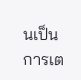นเป็นการเต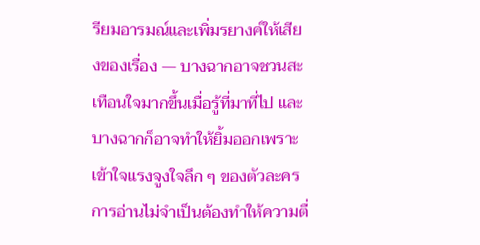รียมอารมณ์และเพิ่มรยางค์ให้เสียงของเรื่อง — บางฉากอาจชวนสะเทือนใจมากขึ้นเมื่อรู้ที่มาที่ไป และบางฉากก็อาจทำให้ยิ้มออกเพราะเข้าใจแรงจูงใจลึก ๆ ของตัวละคร การอ่านไม่จำเป็นต้องทำให้ความตื่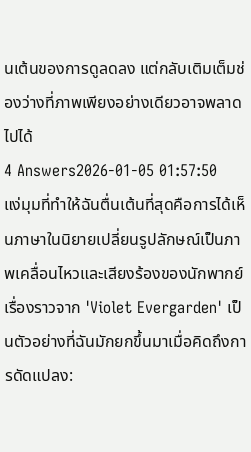นเต้นของการดูลดลง แต่กลับเติมเต็มช่องว่างที่ภาพเพียงอย่างเดียวอาจพลาดไปได้
4 Answers2026-01-05 01:57:50
แง่มุมที่ทำให้ฉันตื่นเต้นที่สุดคือการได้เห็นภาษาในนิยายเปลี่ยนรูปลักษณ์เป็นภาพเคลื่อนไหวและเสียงร้องของนักพากย์
เรื่องราวจาก 'Violet Evergarden' เป็นตัวอย่างที่ฉันมักยกขึ้นมาเมื่อคิดถึงการดัดแปลง: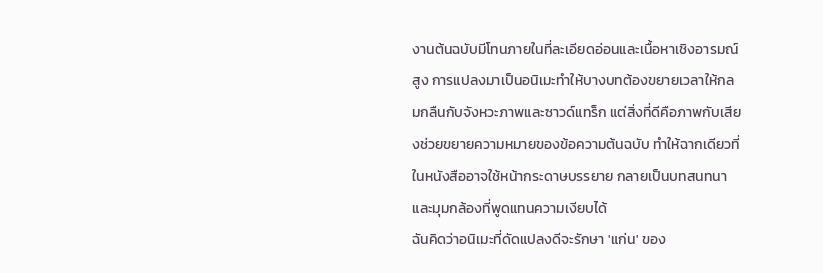งานต้นฉบับมีโทนภายในที่ละเอียดอ่อนและเนื้อหาเชิงอารมณ์สูง การแปลงมาเป็นอนิเมะทำให้บางบทต้องขยายเวลาให้กลมกลืนกับจังหวะภาพและซาวด์แทร็ก แต่สิ่งที่ดีคือภาพกับเสียงช่วยขยายความหมายของข้อความต้นฉบับ ทำให้ฉากเดียวที่ในหนังสืออาจใช้หน้ากระดาษบรรยาย กลายเป็นบทสนทนาและมุมกล้องที่พูดแทนความเงียบได้
ฉันคิดว่าอนิเมะที่ดัดแปลงดีจะรักษา 'แก่น' ของ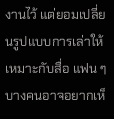งานไว้ แต่ยอมเปลี่ยนรูปแบบการเล่าให้เหมาะกับสื่อ แฟน ๆ บางคนอาจอยากเห็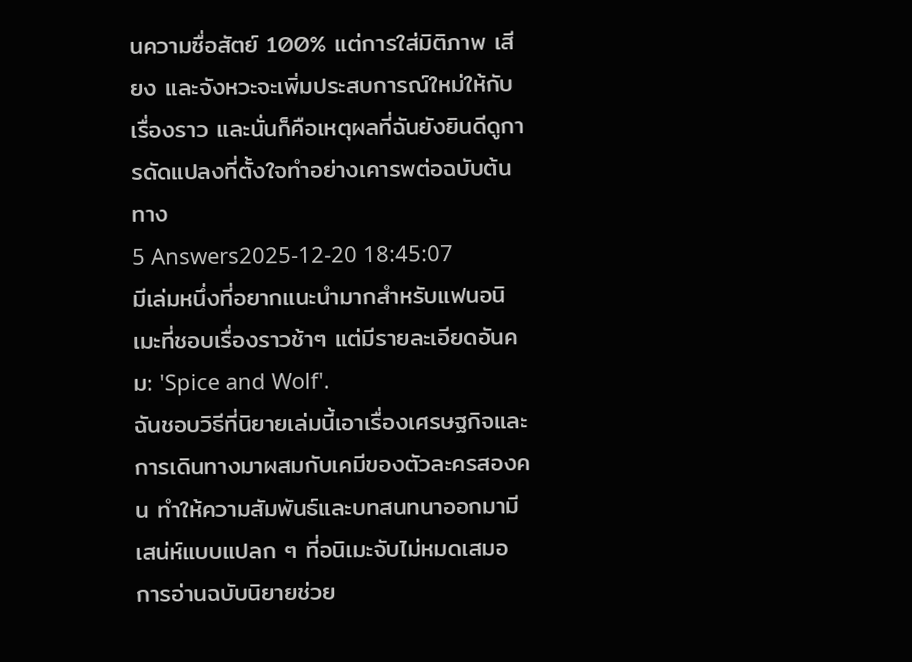นความซื่อสัตย์ 100% แต่การใส่มิติภาพ เสียง และจังหวะจะเพิ่มประสบการณ์ใหม่ให้กับเรื่องราว และนั่นก็คือเหตุผลที่ฉันยังยินดีดูการดัดแปลงที่ตั้งใจทำอย่างเคารพต่อฉบับต้นทาง
5 Answers2025-12-20 18:45:07
มีเล่มหนึ่งที่อยากแนะนำมากสำหรับแฟนอนิเมะที่ชอบเรื่องราวช้าๆ แต่มีรายละเอียดอันคม: 'Spice and Wolf'.
ฉันชอบวิธีที่นิยายเล่มนี้เอาเรื่องเศรษฐกิจและการเดินทางมาผสมกับเคมีของตัวละครสองคน ทำให้ความสัมพันธ์และบทสนทนาออกมามีเสน่ห์แบบแปลก ๆ ที่อนิเมะจับไม่หมดเสมอ การอ่านฉบับนิยายช่วย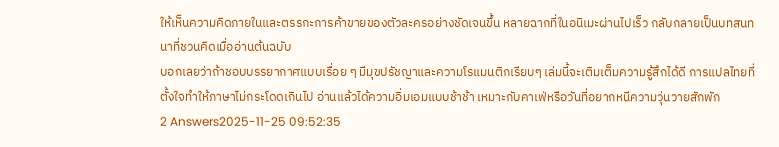ให้เห็นความคิดภายในและตรรกะการค้าขายของตัวละครอย่างชัดเจนขึ้น หลายฉากที่ในอนิเมะผ่านไปเร็ว กลับกลายเป็นบทสนทนาที่ชวนคิดเมื่ออ่านต้นฉบับ
บอกเลยว่าถ้าชอบบรรยากาศแบบเรื่อย ๆ มีมุขปรัชญาและความโรแมนติกเรียบๆ เล่มนี้จะเติมเต็มความรู้สึกได้ดี การแปลไทยที่ตั้งใจทำให้ภาษาไม่กระโดดเกินไป อ่านแล้วได้ความอิ่มเอมแบบช้าช้า เหมาะกับคาเฟ่หรือวันที่อยากหนีความวุ่นวายสักพัก
2 Answers2025-11-25 09:52:35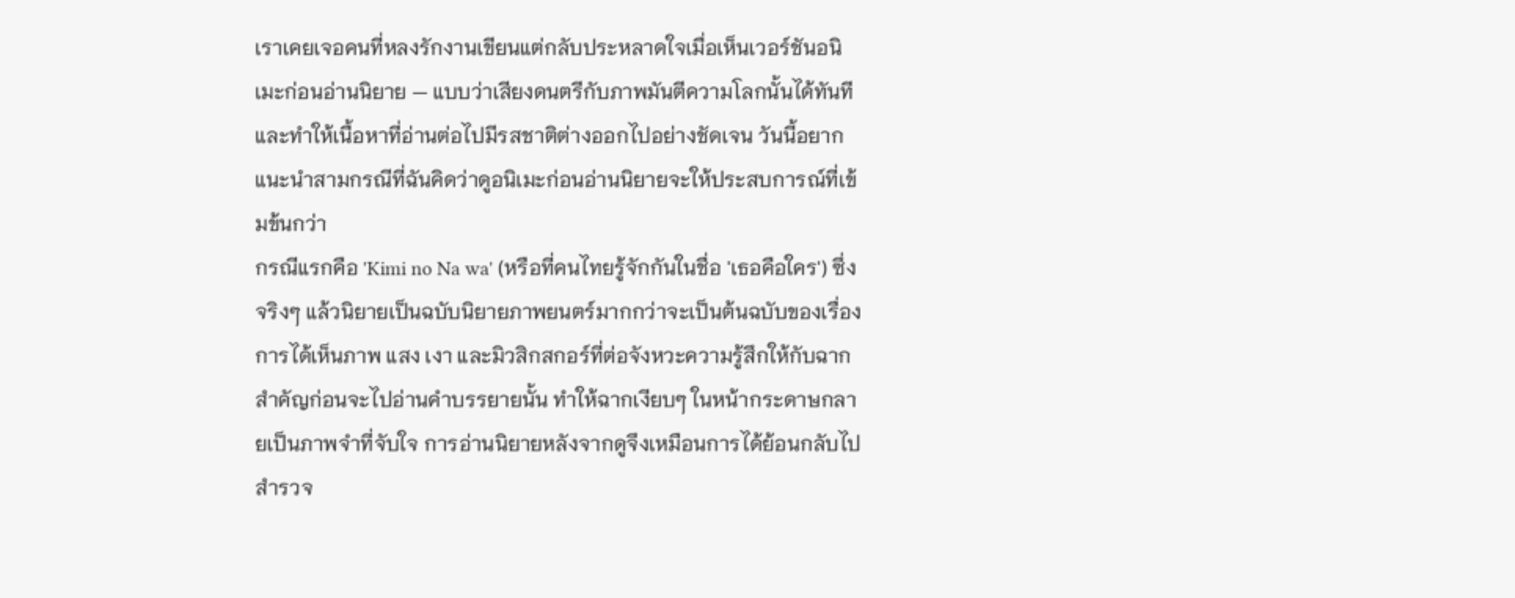เราเคยเจอคนที่หลงรักงานเขียนแต่กลับประหลาดใจเมื่อเห็นเวอร์ชันอนิเมะก่อนอ่านนิยาย — แบบว่าเสียงดนตรีกับภาพมันตีความโลกนั้นได้ทันทีและทำให้เนื้อหาที่อ่านต่อไปมีรสชาติต่างออกไปอย่างชัดเจน วันนี้อยากแนะนำสามกรณีที่ฉันคิดว่าดูอนิเมะก่อนอ่านนิยายจะให้ประสบการณ์ที่เข้มข้นกว่า
กรณีแรกคือ 'Kimi no Na wa' (หรือที่คนไทยรู้จักกันในชื่อ 'เธอคือใคร') ซึ่งจริงๆ แล้วนิยายเป็นฉบับนิยายภาพยนตร์มากกว่าจะเป็นต้นฉบับของเรื่อง การได้เห็นภาพ แสง เงา และมิวสิกสกอร์ที่ต่อจังหวะความรู้สึกให้กับฉากสำคัญก่อนจะไปอ่านคำบรรยายนั้น ทำให้ฉากเงียบๆ ในหน้ากระดาษกลายเป็นภาพจำที่จับใจ การอ่านนิยายหลังจากดูจึงเหมือนการได้ย้อนกลับไปสำรวจ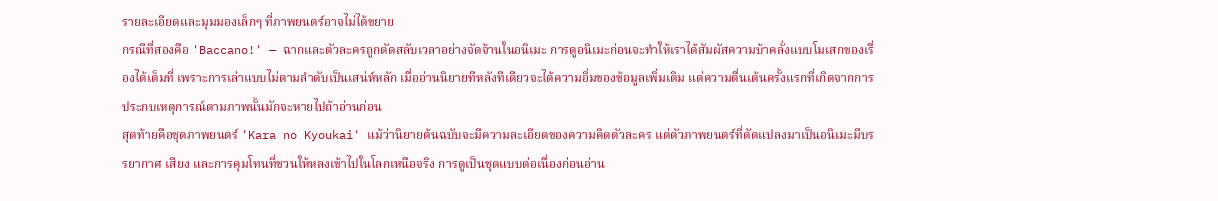รายละเอียดและมุมมองเล็กๆ ที่ภาพยนตร์อาจไม่ได้ขยาย
กรณีที่สองคือ 'Baccano!' — ฉากและตัวละครถูกตัดสลับเวลาอย่างจัดจ้านในอนิเมะ การดูอนิเมะก่อนจะทำให้เราได้สัมผัสความบ้าคลั่งแบบโมเสกของเรื่องได้เต็มที่ เพราะการเล่าแบบไม่ตามลำดับเป็นเสน่ห์หลัก เมื่ออ่านนิยายทีหลังทีเดียวจะได้ความอิ่มของข้อมูลเพิ่มเติม แต่ความตื่นเต้นครั้งแรกที่เกิดจากการประกบเหตุการณ์ตามภาพนั้นมักจะหายไปถ้าอ่านก่อน
สุดท้ายคือชุดภาพยนตร์ 'Kara no Kyoukai' แม้ว่านิยายต้นฉบับจะมีความละเอียดของความคิดตัวละคร แต่ตัวภาพยนตร์ที่ดัดแปลงมาเป็นอนิเมะมีบรรยากาศ เสียง และการคุมโทนที่ชวนให้หลงเข้าไปในโลกเหนือจริง การดูเป็นชุดแบบต่อเนื่องก่อนอ่าน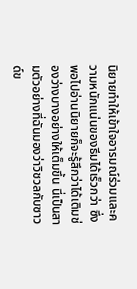นิยายทำให้เข้าใจอารมณ์ร่วมและความหนักแน่นของธีมได้เร็วกว่า ซึ่งพอไปอ่านนิยายก็จะรู้สึกว่าได้เติมช่องว่างบางอย่างให้เต็มขึ้น นี่เป็นสามตัวอย่างที่ฉันมองว่าวิชวลกับซาวด์ข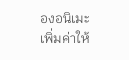องอนิเมะเพิ่มค่าให้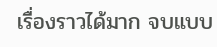เรื่องราวได้มาก จบแบบ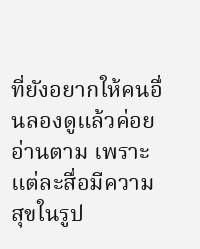ที่ยังอยากให้คนอื่นลองดูแล้วค่อยอ่านตาม เพราะแต่ละสื่อมีความสุขในรูป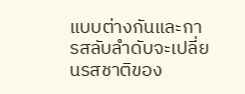แบบต่างกันและการสลับลำดับจะเปลี่ยนรสชาติของ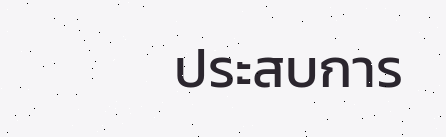ประสบการ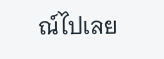ณ์ไปเลย